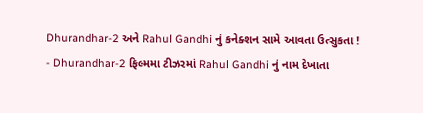Dhurandhar-2 અને Rahul Gandhi નું કનેક્શન સામે આવતા ઉત્સુકતા !
- Dhurandhar-2 ફિલ્મમા ટીઝરમાં Rahul Gandhi નું નામ દેખાતા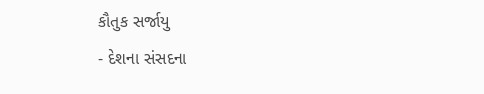કૌતુક સર્જાયુ
- દેશના સંસદના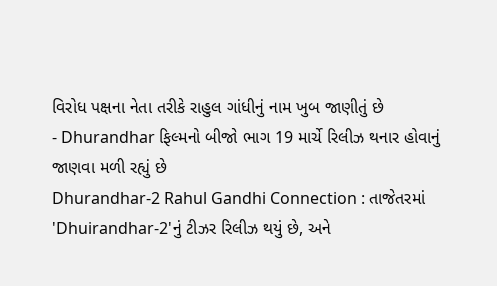વિરોધ પક્ષના નેતા તરીકે રાહુલ ગાંધીનું નામ ખુબ જાણીતું છે
- Dhurandhar ફિલ્મનો બીજો ભાગ 19 માર્ચે રિલીઝ થનાર હોવાનું જાણવા મળી રહ્યું છે
Dhurandhar-2 Rahul Gandhi Connection : તાજેતરમાં 'Dhuirandhar-2'નું ટીઝર રિલીઝ થયું છે, અને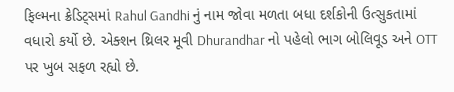ફિલ્મના ક્રેડિટ્સમાં Rahul Gandhi નું નામ જોવા મળતા બધા દર્શકોની ઉત્સુકતામાં વધારો કર્યો છે. એક્શન થ્રિલર મૂવી Dhurandhar નો પહેલો ભાગ બોલિવૂડ અને OTT પર ખુબ સફળ રહ્યો છે.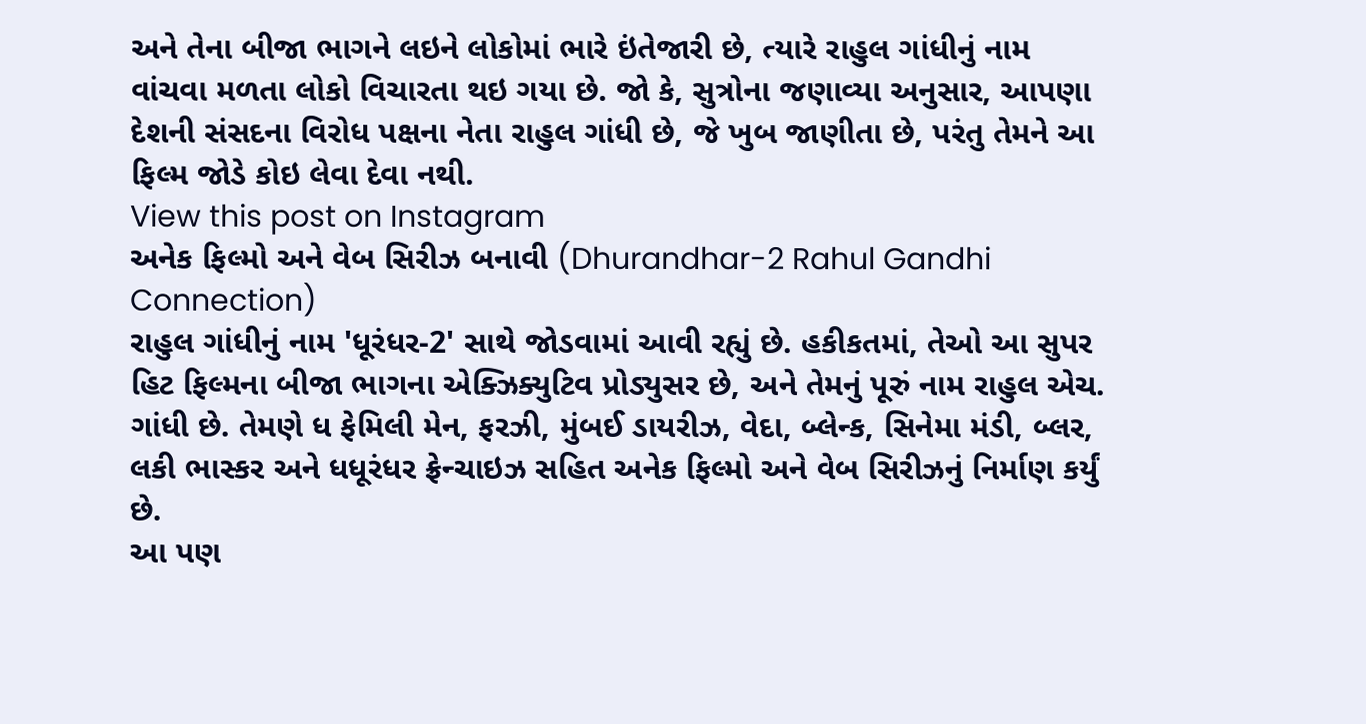અને તેના બીજા ભાગને લઇને લોકોમાં ભારે ઇંતેજારી છે, ત્યારે રાહુલ ગાંધીનું નામ વાંચવા મળતા લોકો વિચારતા થઇ ગયા છે. જો કે, સુત્રોના જણાવ્યા અનુસાર, આપણા દેશની સંસદના વિરોધ પક્ષના નેતા રાહુલ ગાંધી છે, જે ખુબ જાણીતા છે, પરંતુ તેમને આ ફિલ્મ જોડે કોઇ લેવા દેવા નથી.
View this post on Instagram
અનેક ફિલ્મો અને વેબ સિરીઝ બનાવી (Dhurandhar-2 Rahul Gandhi Connection)
રાહુલ ગાંધીનું નામ 'ધૂરંધર-2' સાથે જોડવામાં આવી રહ્યું છે. હકીકતમાં, તેઓ આ સુપર હિટ ફિલ્મના બીજા ભાગના એક્ઝિક્યુટિવ પ્રોડ્યુસર છે, અને તેમનું પૂરું નામ રાહુલ એચ. ગાંધી છે. તેમણે ધ ફેમિલી મેન, ફરઝી, મુંબઈ ડાયરીઝ, વેદા, બ્લેન્ક, સિનેમા મંડી, બ્લર, લકી ભાસ્કર અને ધધૂરંધર ફ્રેન્ચાઇઝ સહિત અનેક ફિલ્મો અને વેબ સિરીઝનું નિર્માણ કર્યું છે.
આ પણ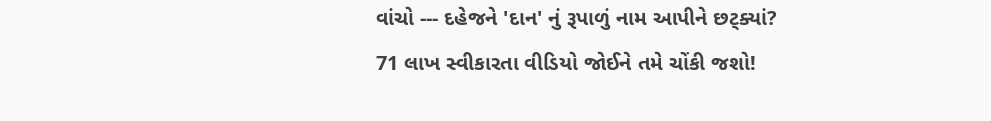વાંચો --- દહેજને 'દાન' નું રૂપાળું નામ આપીને છટ્ક્યાં? 71 લાખ સ્વીકારતા વીડિયો જોઈને તમે ચોંકી જશો!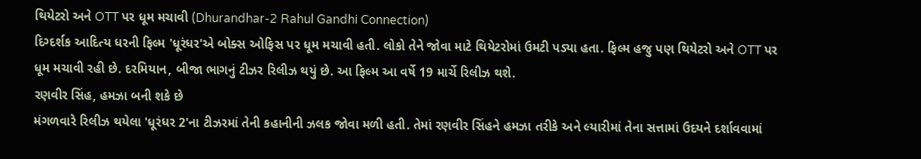થિયેટરો અને OTT પર ધૂમ મચાવી (Dhurandhar-2 Rahul Gandhi Connection)
દિગ્દર્શક આદિત્ય ધરની ફિલ્મ 'ધૂરંધર'એ બોક્સ ઓફિસ પર ધૂમ મચાવી હતી. લોકો તેને જોવા માટે થિયેટરોમાં ઉમટી પડ્યા હતા. ફિલ્મ હજુ પણ થિયેટરો અને OTT પર ધૂમ મચાવી રહી છે. દરમિયાન, બીજા ભાગનું ટીઝર રિલીઝ થયું છે. આ ફિલ્મ આ વર્ષે 19 માર્ચે રિલીઝ થશે.
રણવીર સિંહ, હમઝા બની શકે છે
મંગળવારે રિલીઝ થયેલા 'ધૂરંધર 2'ના ટીઝરમાં તેની કહાનીની ઝલક જોવા મળી હતી. તેમાં રણવીર સિંહને હમઝા તરીકે અને લ્યારીમાં તેના સત્તામાં ઉદયને દર્શાવવામાં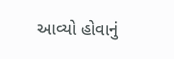આવ્યો હોવાનું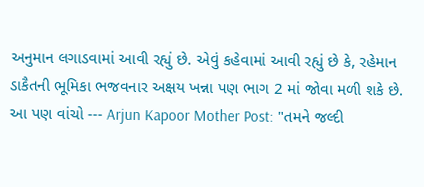અનુમાન લગાડવામાં આવી રહ્યું છે. એવું કહેવામાં આવી રહ્યું છે કે, રહેમાન ડાકૈતની ભૂમિકા ભજવનાર અક્ષય ખન્ના પણ ભાગ 2 માં જોવા મળી શકે છે.
આ પણ વાંચો --- Arjun Kapoor Mother Post: "તમને જલ્દી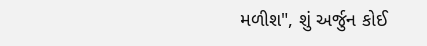મળીશ", શું અર્જુન કોઈ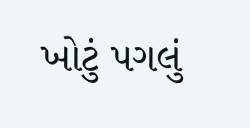ખોટું પગલું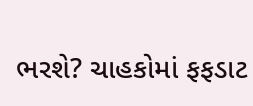ભરશે? ચાહકોમાં ફફડાટ